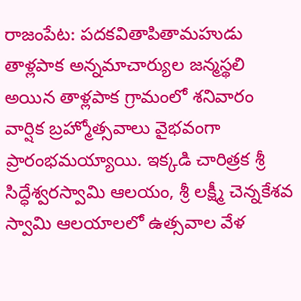రాజంపేట: పదకవితాపితామహుడు తాళ్లపాక అన్నమాచార్యుల జన్మస్థలి అయిన తాళ్లపాక గ్రామంలో శనివారం వార్షిక బ్రహ్మోత్సవాలు వైభవంగా ప్రారంభమయ్యాయి. ఇక్కడి చారిత్రక శ్రీ సిద్ధేశ్వరస్వామి ఆలయం, శ్రీ లక్ష్మీ చెన్నకేశవ స్వామి ఆలయాలలో ఉత్సవాల వేళ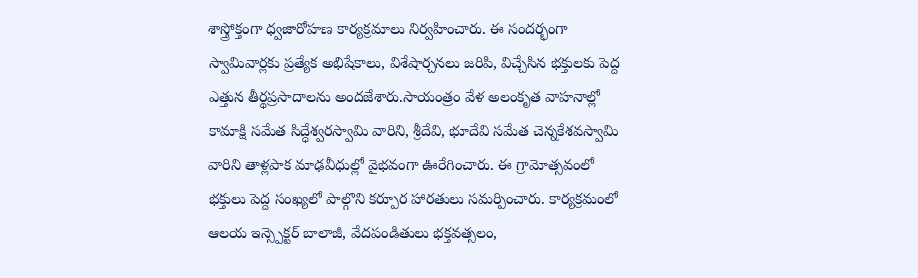శాస్త్రోక్తంగా ధ్వజారోహణ కార్యక్రమాలు నిర్వహించారు. ఈ సందర్భంగా స్వామివార్లకు ప్రత్యేక అభిషేకాలు, విశేషార్చనలు జరిపి, విచ్చేసిన భక్తులకు పెద్ద ఎత్తున తీర్థప్రసాదాలను అందజేశారు.సాయంత్రం వేళ అలంకృత వాహనాల్లో కామాక్షి సమేత సిద్ధేశ్వరస్వామి వారిని, శ్రీదేవి, భూదేవి సమేత చెన్నకేశవస్వామి వారిని తాళ్లపాక మాఢవీధుల్లో వైభవంగా ఊరేగించారు. ఈ గ్రామోత్సవంలో భక్తులు పెద్ద సంఖ్యలో పాల్గొని కర్పూర హారతులు సమర్పించారు. కార్యక్రమంలో ఆలయ ఇన్స్పెక్టర్ బాలాజీ, వేదపండితులు భక్తవత్సలం,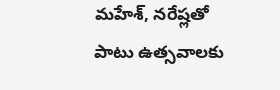మహేశ్, నరేష్లతో పాటు ఉత్సవాలకు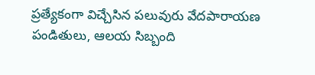ప్రత్యేకంగా విచ్చేసిన పలువురు వేదపారాయణ పండితులు, ఆలయ సిబ్బంది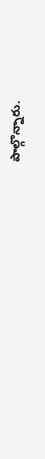పాల్గొన్నారు.